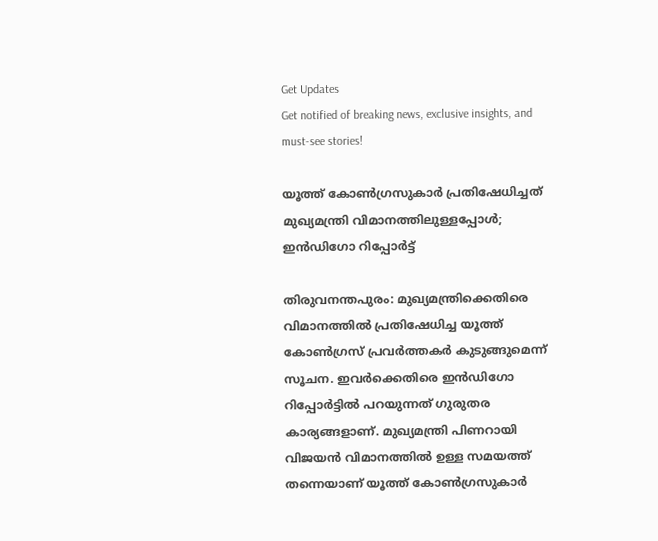Get Updates
Get notified of breaking news, exclusive insights, and must-see stories!

യൂത്ത് കോണ്‍ഗ്രസുകാര്‍ പ്രതിഷേധിച്ചത് മുഖ്യമന്ത്രി വിമാനത്തിലുള്ളപ്പോള്‍; ഇന്‍ഡിഗോ റിപ്പോര്‍ട്ട്

തിരുവനന്തപുരം: മുഖ്യമന്ത്രിക്കെതിരെ വിമാനത്തില്‍ പ്രതിഷേധിച്ച യൂത്ത് കോണ്‍ഗ്രസ് പ്രവര്‍ത്തകര്‍ കുടുങ്ങുമെന്ന് സൂചന. ഇവര്‍ക്കെതിരെ ഇന്‍ഡിഗോ റിപ്പോര്‍ട്ടില്‍ പറയുന്നത് ഗുരുതര കാര്യങ്ങളാണ്. മുഖ്യമന്ത്രി പിണറായി വിജയന്‍ വിമാനത്തില്‍ ഉള്ള സമയത്ത് തന്നെയാണ് യൂത്ത് കോണ്‍ഗ്രസുകാര്‍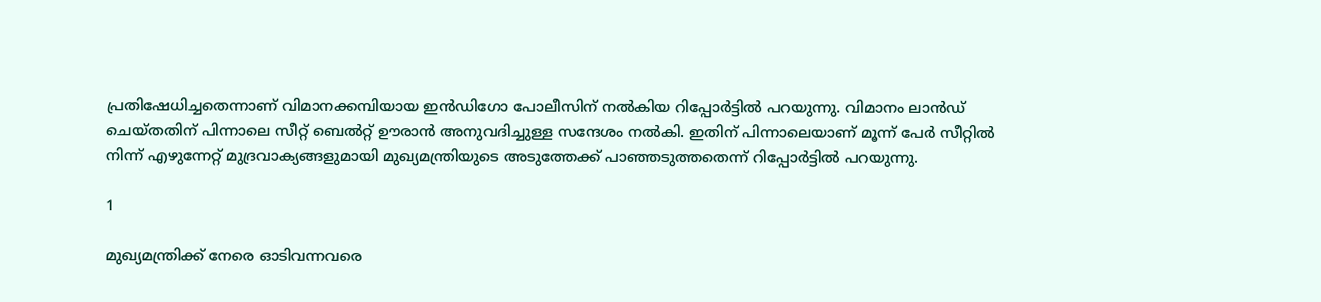പ്രതിഷേധിച്ചതെന്നാണ് വിമാനക്കമ്പിയായ ഇന്‍ഡിഗോ പോലീസിന് നല്‍കിയ റിപ്പോര്‍ട്ടില്‍ പറയുന്നു. വിമാനം ലാന്‍ഡ് ചെയ്തതിന് പിന്നാലെ സീറ്റ് ബെല്‍റ്റ് ഊരാന്‍ അനുവദിച്ചുള്ള സന്ദേശം നല്‍കി. ഇതിന് പിന്നാലെയാണ് മൂന്ന് പേര്‍ സീറ്റില്‍ നിന്ന് എഴുന്നേറ്റ് മുദ്രവാക്യങ്ങളുമായി മുഖ്യമന്ത്രിയുടെ അടുത്തേക്ക് പാഞ്ഞടുത്തതെന്ന് റിപ്പോര്‍ട്ടില്‍ പറയുന്നു.

1

മുഖ്യമന്ത്രിക്ക് നേരെ ഓടിവന്നവരെ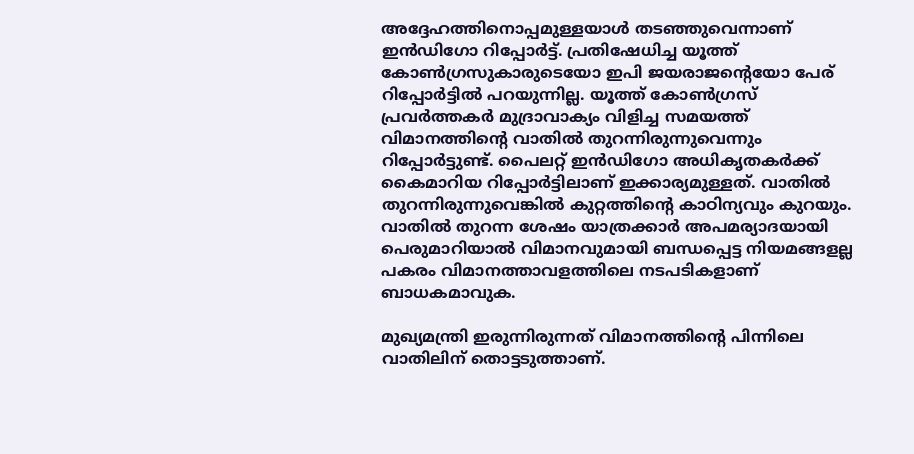അദ്ദേഹത്തിനൊപ്പമുള്ളയാള്‍ തടഞ്ഞുവെന്നാണ് ഇന്‍ഡിഗോ റിപ്പോര്‍ട്ട്. പ്രതിഷേധിച്ച യൂത്ത് കോണ്‍ഗ്രസുകാരുടെയോ ഇപി ജയരാജന്റെയോ പേര് റിപ്പോര്‍ട്ടില്‍ പറയുന്നില്ല. യൂത്ത് കോണ്‍ഗ്രസ് പ്രവര്‍ത്തകര്‍ മുദ്രാവാക്യം വിളിച്ച സമയത്ത് വിമാനത്തിന്റെ വാതില്‍ തുറന്നിരുന്നുവെന്നും റിപ്പോര്‍ട്ടുണ്ട്. പൈലറ്റ് ഇന്‍ഡിഗോ അധികൃതകര്‍ക്ക് കൈമാറിയ റിപ്പോര്‍ട്ടിലാണ് ഇക്കാര്യമുള്ളത്. വാതില്‍ തുറന്നിരുന്നുവെങ്കില്‍ കുറ്റത്തിന്റെ കാഠിന്യവും കുറയും. വാതില്‍ തുറന്ന ശേഷം യാത്രക്കാര്‍ അപമര്യാദയായി പെരുമാറിയാല്‍ വിമാനവുമായി ബന്ധപ്പെട്ട നിയമങ്ങളല്ല പകരം വിമാനത്താവളത്തിലെ നടപടികളാണ് ബാധകമാവുക.

മുഖ്യമന്ത്രി ഇരുന്നിരുന്നത് വിമാനത്തിന്റെ പിന്നിലെ വാതിലിന് തൊട്ടടുത്താണ്.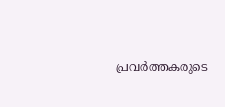പ്രവര്‍ത്തകരുടെ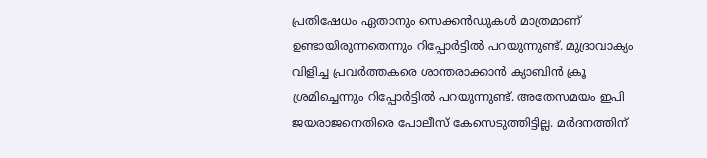പ്രതിഷേധം ഏതാനും സെക്കന്‍ഡുകള്‍ മാത്രമാണ് ഉണ്ടായിരുന്നതെന്നും റിപ്പോര്‍ട്ടില്‍ പറയുന്നുണ്ട്. മുദ്രാവാക്യം വിളിച്ച പ്രവര്‍ത്തകരെ ശാന്തരാക്കാന്‍ ക്യാബിന്‍ ക്രൂ ശ്രമിച്ചെന്നും റിപ്പോര്‍ട്ടില്‍ പറയുന്നുണ്ട്. അതേസമയം ഇപി ജയരാജനെതിരെ പോലീസ് കേസെടുത്തിട്ടില്ല. മര്‍ദനത്തിന്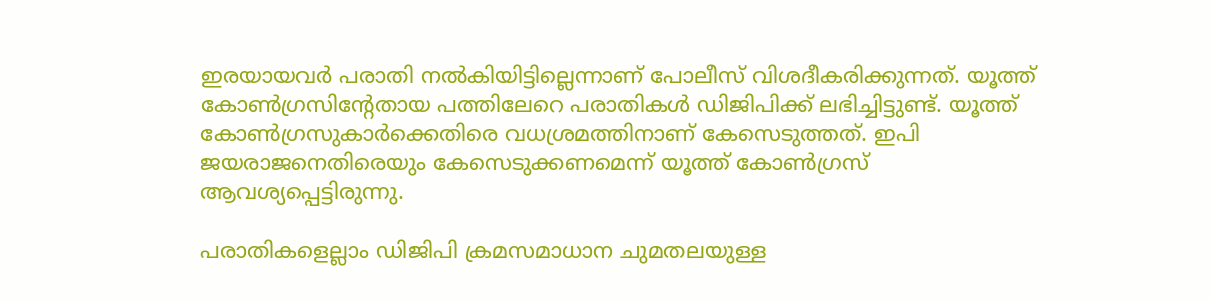ഇരയായവര്‍ പരാതി നല്‍കിയിട്ടില്ലെന്നാണ് പോലീസ് വിശദീകരിക്കുന്നത്. യൂത്ത് കോണ്‍ഗ്രസിന്റേതായ പത്തിലേറെ പരാതികള്‍ ഡിജിപിക്ക് ലഭിച്ചിട്ടുണ്ട്. യൂത്ത് കോണ്‍ഗ്രസുകാര്‍ക്കെതിരെ വധശ്രമത്തിനാണ് കേസെടുത്തത്. ഇപി ജയരാജനെതിരെയും കേസെടുക്കണമെന്ന് യൂത്ത് കോണ്‍ഗ്രസ് ആവശ്യപ്പെട്ടിരുന്നു.

പരാതികളെല്ലാം ഡിജിപി ക്രമസമാധാന ചുമതലയുള്ള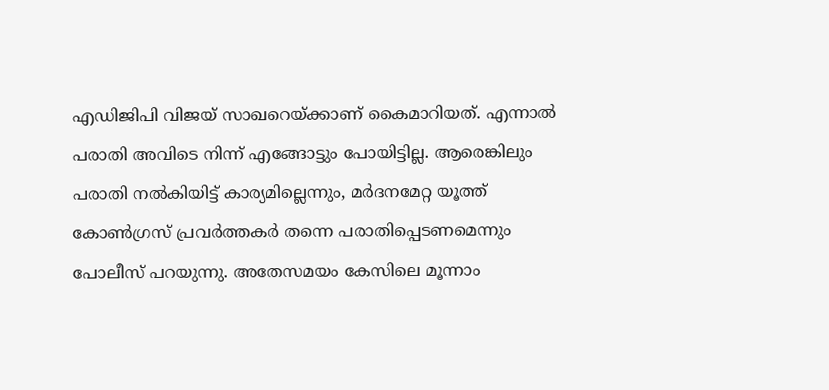എഡിജിപി വിജയ് സാഖറെയ്ക്കാണ് കൈമാറിയത്. എന്നാല്‍ പരാതി അവിടെ നിന്ന് എങ്ങോട്ടും പോയിട്ടില്ല. ആരെങ്കിലും പരാതി നല്‍കിയിട്ട് കാര്യമില്ലെന്നും, മര്‍ദനമേറ്റ യൂത്ത് കോണ്‍ഗ്രസ് പ്രവര്‍ത്തകര്‍ തന്നെ പരാതിപ്പെടണമെന്നും പോലീസ് പറയുന്നു. അതേസമയം കേസിലെ മൂന്നാം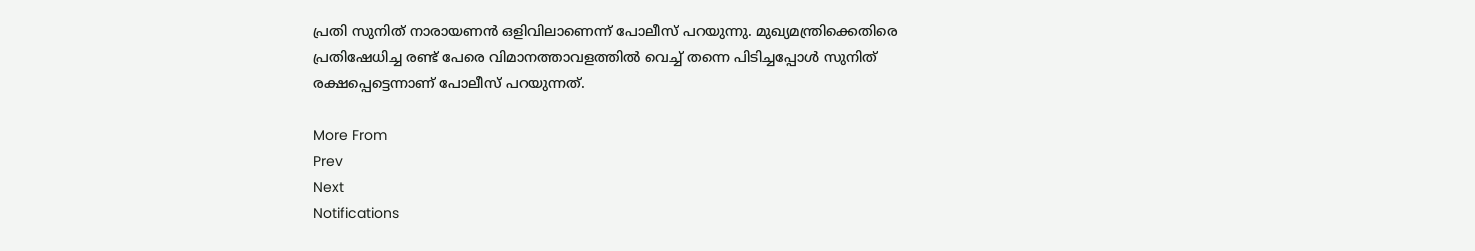പ്രതി സുനിത് നാരായണന്‍ ഒളിവിലാണെന്ന് പോലീസ് പറയുന്നു. മുഖ്യമന്ത്രിക്കെതിരെ പ്രതിഷേധിച്ച രണ്ട് പേരെ വിമാനത്താവളത്തില്‍ വെച്ച് തന്നെ പിടിച്ചപ്പോള്‍ സുനിത് രക്ഷപ്പെട്ടെന്നാണ് പോലീസ് പറയുന്നത്.

More From
Prev
Next
Notifications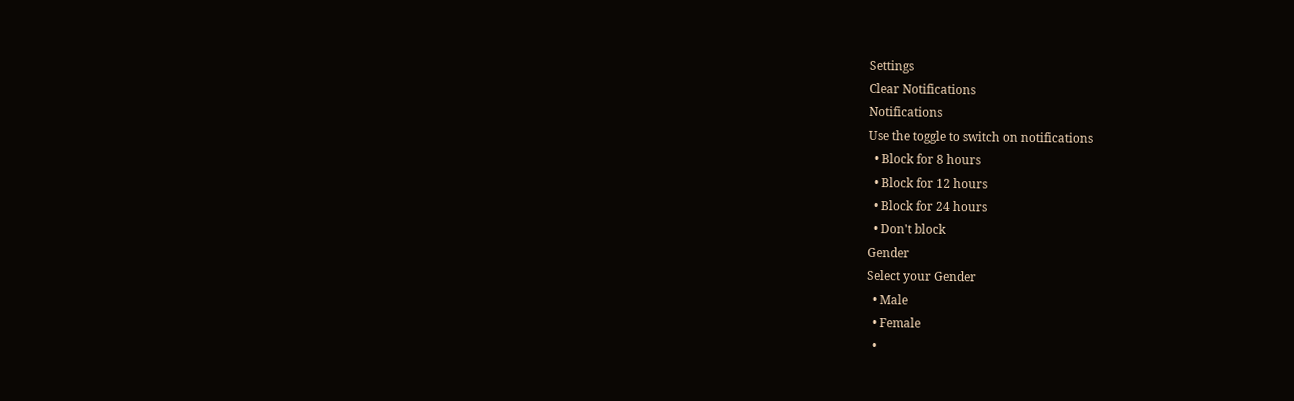Settings
Clear Notifications
Notifications
Use the toggle to switch on notifications
  • Block for 8 hours
  • Block for 12 hours
  • Block for 24 hours
  • Don't block
Gender
Select your Gender
  • Male
  • Female
  •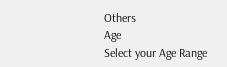Others
Age
Select your Age Range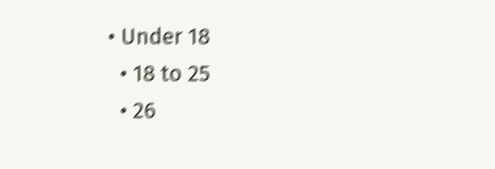• Under 18
  • 18 to 25
  • 26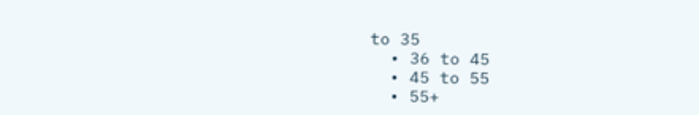to 35
  • 36 to 45
  • 45 to 55
  • 55+